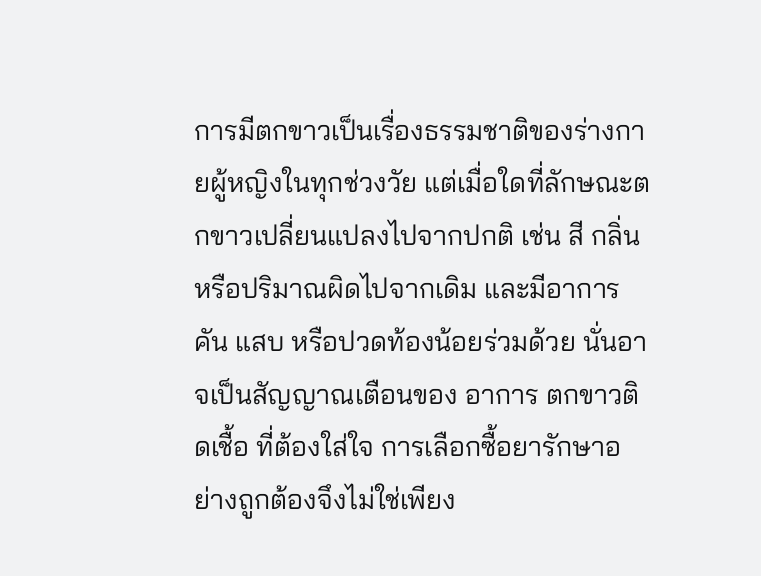การมีตกขาวเป็นเรื่องธรรมชาติของร่างกายผู้หญิงในทุกช่วงวัย แต่เมื่อใดที่ลักษณะตกขาวเปลี่ยนแปลงไปจากปกติ เช่น สี กลิ่น หรือปริมาณผิดไปจากเดิม และมีอาการคัน แสบ หรือปวดท้องน้อยร่วมด้วย นั่นอาจเป็นสัญญาณเตือนของ อาการ ตกขาวติดเชื้อ ที่ต้องใส่ใจ การเลือกซื้อยารักษาอย่างถูกต้องจึงไม่ใช่เพียง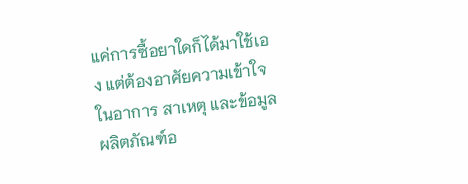แค่การซื้อยาใดก็ได้มาใช้เอง แต่ต้องอาศัยความเข้าใจในอาการ สาเหตุ และข้อมูลผลิตภัณฑ์อ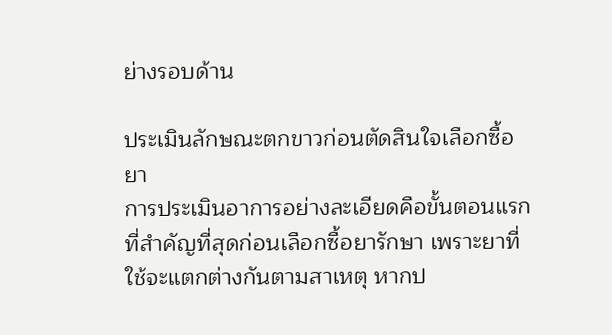ย่างรอบด้าน

ประเมินลักษณะตกขาวก่อนตัดสินใจเลือกซื้อยา
การประเมินอาการอย่างละเอียดคือขั้นตอนแรกที่สำคัญที่สุดก่อนเลือกซื้อยารักษา เพราะยาที่ใช้จะแตกต่างกันตามสาเหตุ หากป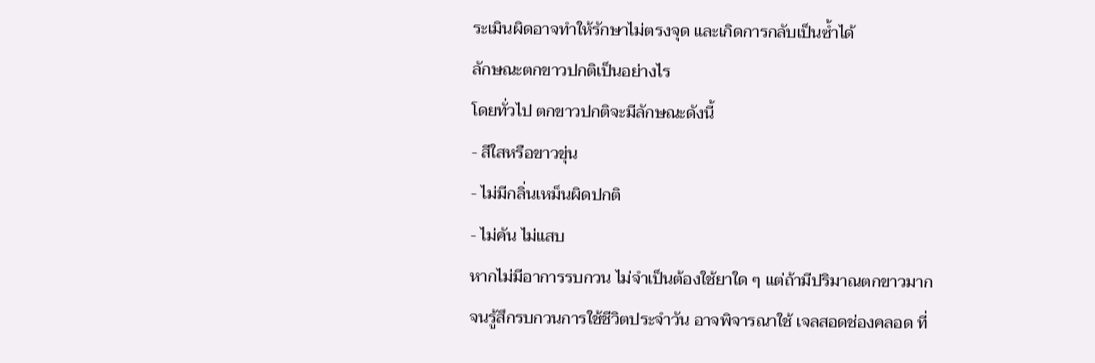ระเมินผิดอาจทำให้รักษาไม่ตรงจุด และเกิดการกลับเป็นซ้ำได้
ลักษณะตกขาวปกติเป็นอย่างไร
โดยทั่วไป ตกขาวปกติจะมีลักษณะดังนี้
- สีใสหรือขาวขุ่น
- ไม่มีกลิ่นเหม็นผิดปกติ
- ไม่คัน ไม่แสบ
หากไม่มีอาการรบกวน ไม่จำเป็นต้องใช้ยาใด ๆ แต่ถ้ามีปริมาณตกขาวมากจนรู้สึกรบกวนการใช้ชีวิตประจำวัน อาจพิจารณาใช้ เจลสอดช่องคลอด ที่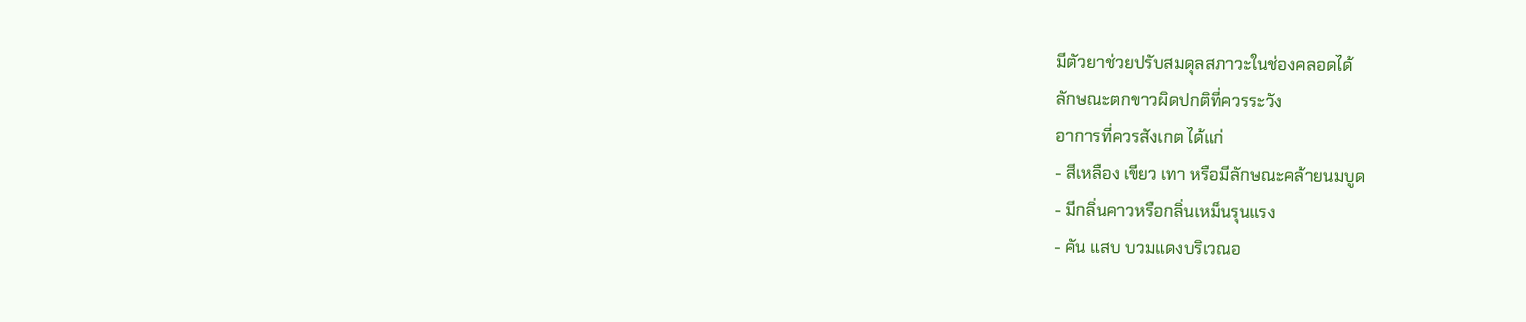มีตัวยาช่วยปรับสมดุลสภาวะในช่องคลอดได้
ลักษณะตกขาวผิดปกติที่ควรระวัง
อาการที่ควรสังเกต ได้แก่
- สีเหลือง เขียว เทา หรือมีลักษณะคล้ายนมบูด
- มีกลิ่นคาวหรือกลิ่นเหม็นรุนแรง
- คัน แสบ บวมแดงบริเวณอ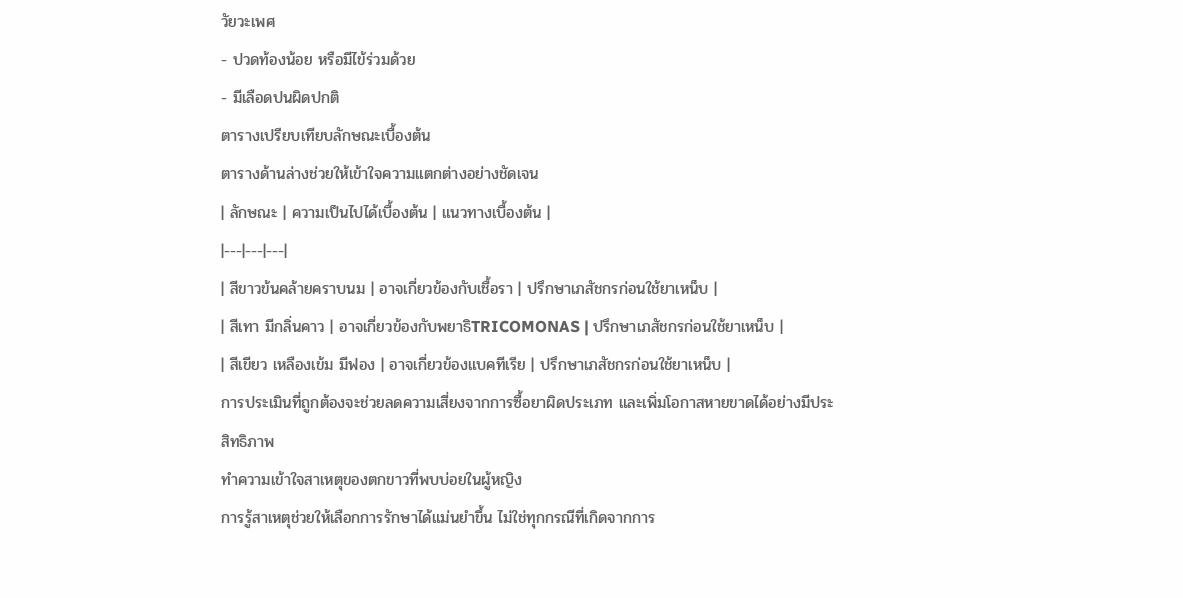วัยวะเพศ
- ปวดท้องน้อย หรือมีไข้ร่วมด้วย
- มีเลือดปนผิดปกติ
ตารางเปรียบเทียบลักษณะเบื้องต้น
ตารางด้านล่างช่วยให้เข้าใจความแตกต่างอย่างชัดเจน
| ลักษณะ | ความเป็นไปได้เบื้องต้น | แนวทางเบื้องต้น |
|---|---|---|
| สีขาวข้นคล้ายคราบนม | อาจเกี่ยวข้องกับเชื้อรา | ปรึกษาเภสัชกรก่อนใช้ยาเหน็บ |
| สีเทา มีกลิ่นคาว | อาจเกี่ยวข้องกับพยาธิTRICOMONAS | ปรึกษาเภสัชกรก่อนใช้ยาเหน็บ |
| สีเขียว เหลืองเข้ม มีฟอง | อาจเกี่ยวข้องแบคทีเรีย | ปรึกษาเภสัชกรก่อนใช้ยาเหน็บ |
การประเมินที่ถูกต้องจะช่วยลดความเสี่ยงจากการซื้อยาผิดประเภท และเพิ่มโอกาสหายขาดได้อย่างมีประสิทธิภาพ
ทำความเข้าใจสาเหตุของตกขาวที่พบบ่อยในผู้หญิง
การรู้สาเหตุช่วยให้เลือกการรักษาได้แม่นยำขึ้น ไม่ใช่ทุกกรณีที่เกิดจากการ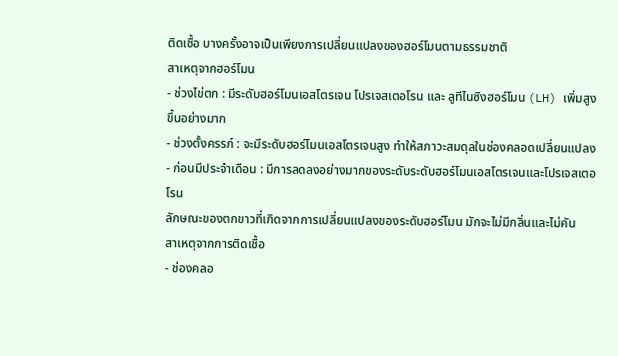ติดเชื้อ บางครั้งอาจเป็นเพียงการเปลี่ยนแปลงของฮอร์โมนตามธรรมชาติ
สาเหตุจากฮอร์โมน
- ช่วงไข่ตก : มีระดับฮอร์โมนเอสโตรเจน โปรเจสเตอโรน และ ลูทีไนซิงฮอร์โมน (LH) เพิ่มสูงขึ้นอย่างมาก
- ช่วงตั้งครรภ์ : จะมีระดับฮอร์โมนเอสโตรเจนสูง ทำให้สภาวะสมดุลในช่องคลอดเปลี่ยนแปลง
- ก่อนมีประจำเดือน : มีการลดลงอย่างมากของระดับระดับฮอร์โมนเอสโตรเจนและโปรเจสเตอโรน
ลักษณะของตกขาวที่เกิดจากการเปลี่ยนแปลงของระดับฮอร์โมน มักจะไม่มีกลิ่นและไม่คัน
สาเหตุจากการติดเชื้อ
- ช่องคลอ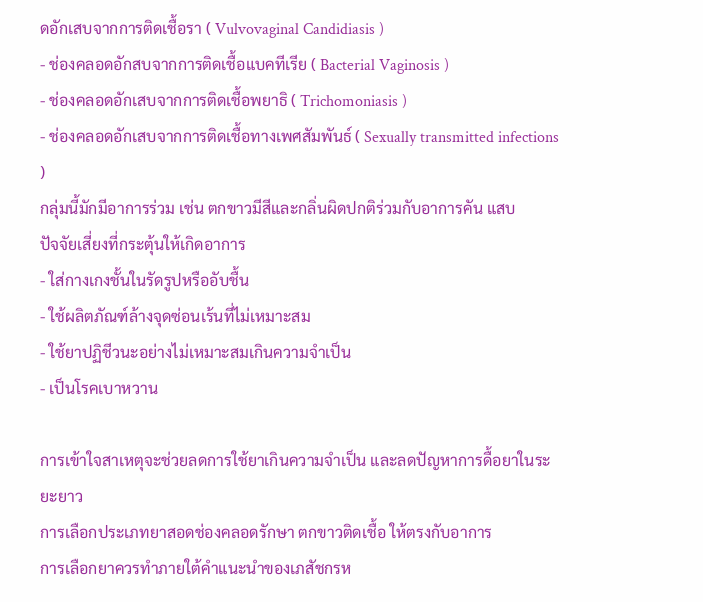ดอักเสบจากการติดเชื้อรา ( Vulvovaginal Candidiasis )
- ช่องคลอดอักสบจากการติดเชื้อแบคทีเรีย ( Bacterial Vaginosis )
- ช่องคลอดอักเสบจากการติดเชื้อพยาธิ ( Trichomoniasis )
- ช่องคลอดอักเสบจากการติดเชื้อทางเพศสัมพันธ์ ( Sexually transmitted infections )
กลุ่มนี้มักมีอาการร่วม เช่น ตกขาวมีสีและกลิ่นผิดปกติร่วมกับอาการคัน แสบ
ปัจจัยเสี่ยงที่กระตุ้นให้เกิดอาการ
- ใส่กางเกงชั้นในรัดรูปหรืออับชื้น
- ใช้ผลิตภัณฑ์ล้างจุดซ่อนเร้นที่ไม่เหมาะสม
- ใช้ยาปฏิชีวนะอย่างไม่เหมาะสมเกินความจำเป็น
- เป็นโรคเบาหวาน

การเข้าใจสาเหตุจะช่วยลดการใช้ยาเกินความจำเป็น และลดปัญหาการดื้อยาในระยะยาว
การเลือกประเภทยาสอดช่องคลอดรักษา ตกขาวติดเชื้อ ให้ตรงกับอาการ
การเลือกยาควรทำภายใต้คำแนะนำของเภสัชกรห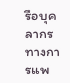รือบุคลากรทางการแพ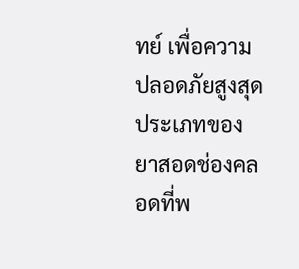ทย์ เพื่อความปลอดภัยสูงสุด
ประเภทของยาสอดช่องคลอดที่พ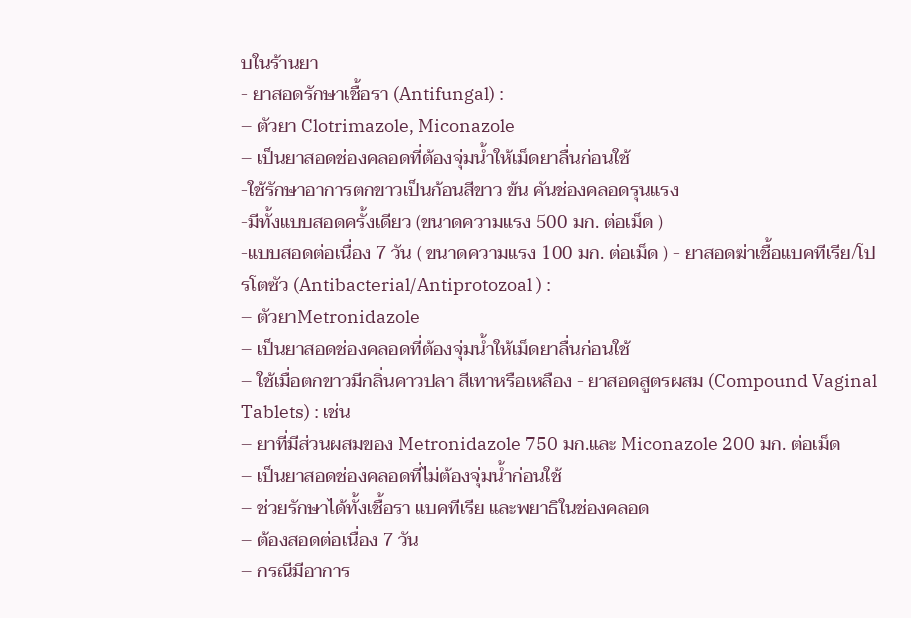บในร้านยา
- ยาสอดรักษาเชื้อรา (Antifungal) :
– ตัวยา Clotrimazole, Miconazole
– เป็นยาสอดช่องคลอดที่ต้องจุ่มน้ำให้เม็ดยาลื่นก่อนใช้
-ใช้รักษาอาการตกขาวเป็นก้อนสีขาว ข้น คันช่องคลอดรุนแรง
-มีทั้งแบบสอดครั้งเดียว (ขนาดความแรง 500 มก. ต่อเม็ด )
-แบบสอดต่อเนื่อง 7 วัน ( ขนาดความแรง 100 มก. ต่อเม็ด ) - ยาสอดฆ่าเชื้อแบคทีเรีย/โปรโตซัว (Antibacterial/Antiprotozoal ) :
– ตัวยาMetronidazole
– เป็นยาสอดช่องคลอดที่ต้องจุ่มน้ำให้เม็ดยาลื่นก่อนใช้
– ใช้เมื่อตกขาวมีกลิ่นคาวปลา สีเทาหรือเหลือง - ยาสอดสูตรผสม (Compound Vaginal Tablets) : เช่น
– ยาที่มีส่วนผสมของ Metronidazole 750 มก.และ Miconazole 200 มก. ต่อเม็ด
– เป็นยาสอดช่องคลอดที่ไม่ต้องจุ่มน้ำก่อนใช้
– ช่วยรักษาได้ทั้งเชื้อรา แบคทีเรีย และพยาธิในช่องคลอด
– ต้องสอดต่อเนื่อง 7 วัน
– กรณีมีอาการ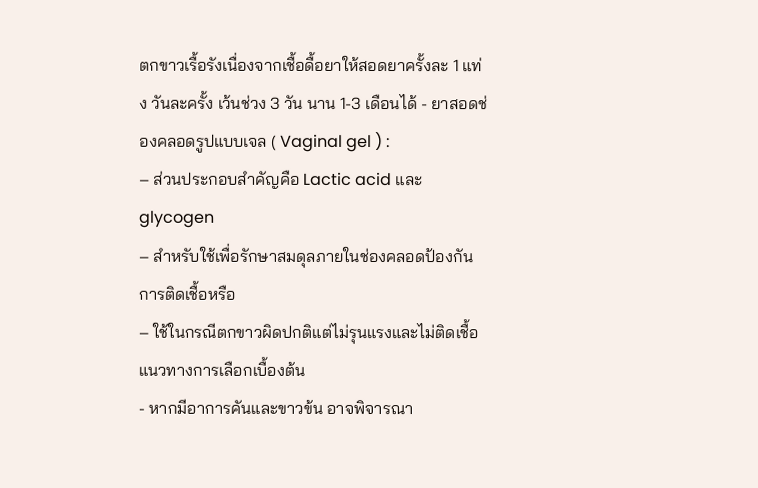ตกขาวเรื้อรังเนื่องจากเชื้อดื้อยาให้สอดยาครั้งละ 1 แท่ง วันละครั้ง เว้นช่วง 3 วัน นาน 1-3 เดือนได้ - ยาสอดช่องคลอดรูปแบบเจล ( Vaginal gel ) :
– ส่วนประกอบสำคัญคือ Lactic acid และ glycogen
– สำหรับใช้เพื่อรักษาสมดุลภายในช่องคลอดป้องกันการติดเชื้อหรือ
– ใช้ในกรณีตกขาวผิดปกติแต่ไม่รุนแรงและไม่ติดเชื้อ
แนวทางการเลือกเบื้องต้น
- หากมีอาการคันและขาวข้น อาจพิจารณา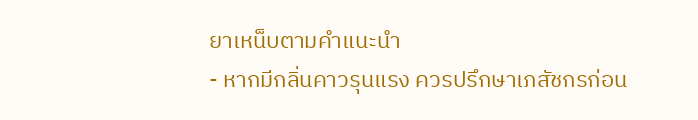ยาเหน็บตามคำแนะนำ
- หากมีกลิ่นคาวรุนแรง ควรปรึกษาเภสัชกรก่อน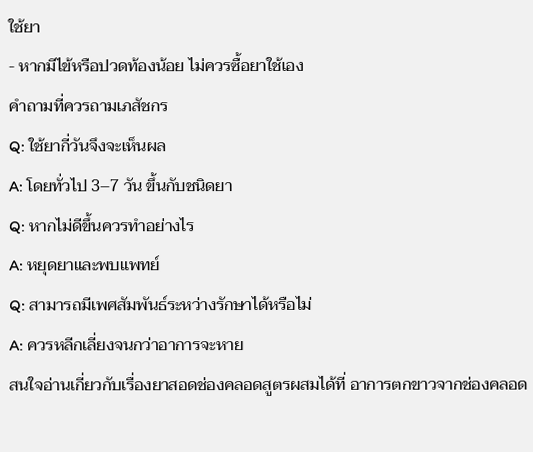ใช้ยา
- หากมีไข้หรือปวดท้องน้อย ไม่ควรซื้อยาใช้เอง
คำถามที่ควรถามเภสัชกร
Q: ใช้ยากี่วันจึงจะเห็นผล
A: โดยทั่วไป 3–7 วัน ขึ้นกับชนิดยา
Q: หากไม่ดีขึ้นควรทำอย่างไร
A: หยุดยาและพบแพทย์
Q: สามารถมีเพศสัมพันธ์ระหว่างรักษาได้หรือไม่
A: ควรหลีกเลี่ยงจนกว่าอาการจะหาย
สนใจอ่านเกี่ยวกับเรื่องยาสอดช่องคลอดสูตรผสมได้ที่ อาการตกขาวจากช่องคลอด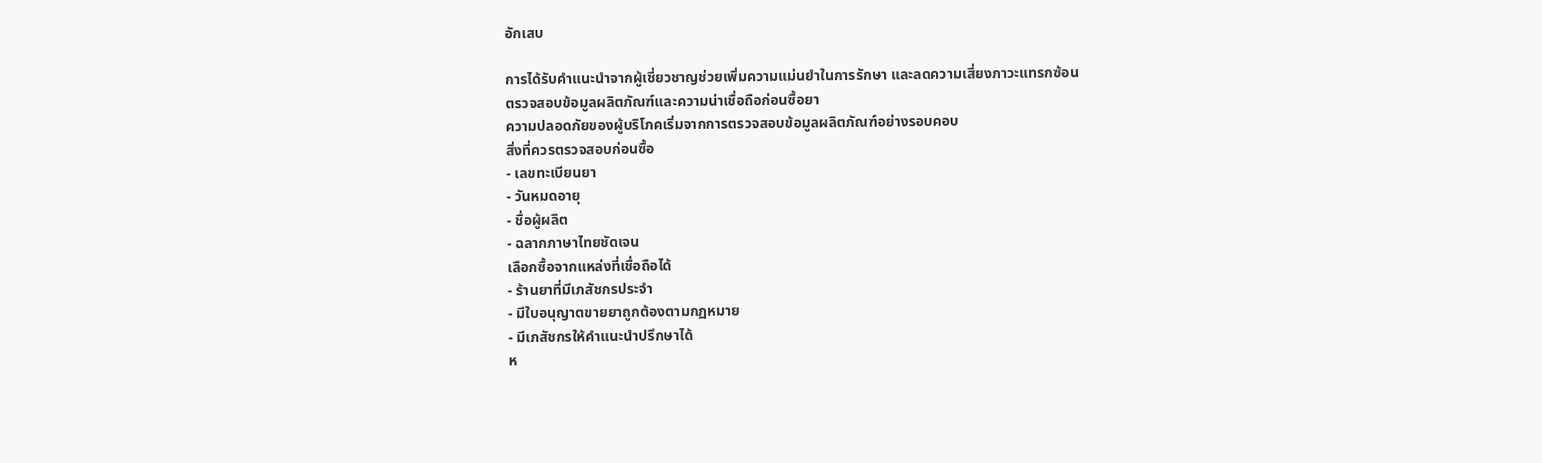อักเสบ

การได้รับคำแนะนำจากผู้เชี่ยวชาญช่วยเพิ่มความแม่นยำในการรักษา และลดความเสี่ยงภาวะแทรกซ้อน
ตรวจสอบข้อมูลผลิตภัณฑ์และความน่าเชื่อถือก่อนซื้อยา
ความปลอดภัยของผู้บริโภคเริ่มจากการตรวจสอบข้อมูลผลิตภัณฑ์อย่างรอบคอบ
สิ่งที่ควรตรวจสอบก่อนซื้อ
- เลขทะเบียนยา
- วันหมดอายุ
- ชื่อผู้ผลิต
- ฉลากภาษาไทยชัดเจน
เลือกซื้อจากแหล่งที่เชื่อถือได้
- ร้านยาที่มีเภสัชกรประจำ
- มีใบอนุญาตขายยาถูกต้องตามกฏหมาย
- มีเภสัชกรให้คำแนะนำปรึกษาได้
ห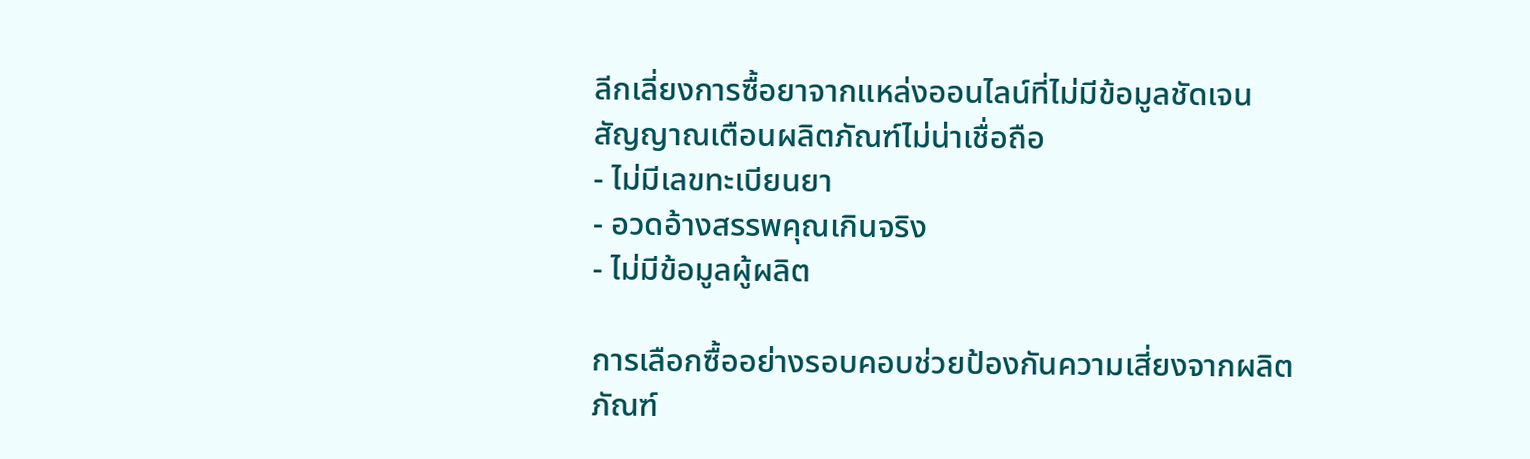ลีกเลี่ยงการซื้อยาจากแหล่งออนไลน์ที่ไม่มีข้อมูลชัดเจน
สัญญาณเตือนผลิตภัณฑ์ไม่น่าเชื่อถือ
- ไม่มีเลขทะเบียนยา
- อวดอ้างสรรพคุณเกินจริง
- ไม่มีข้อมูลผู้ผลิต

การเลือกซื้ออย่างรอบคอบช่วยป้องกันความเสี่ยงจากผลิตภัณฑ์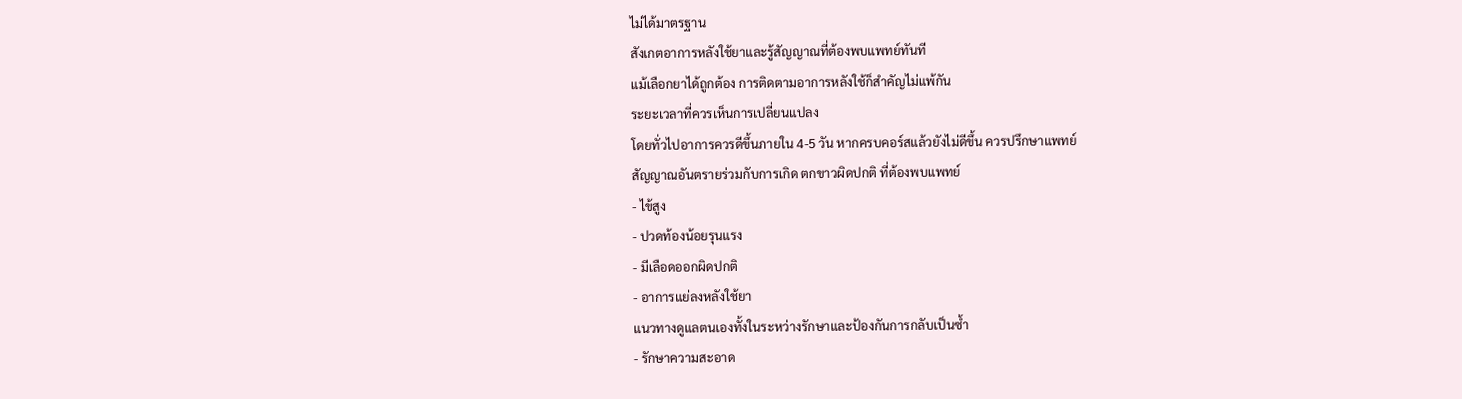ไม่ได้มาตรฐาน
สังเกตอาการหลังใช้ยาและรู้สัญญาณที่ต้องพบแพทย์ทันที
แม้เลือกยาได้ถูกต้อง การติดตามอาการหลังใช้ก็สำคัญไม่แพ้กัน
ระยะเวลาที่ควรเห็นการเปลี่ยนแปลง
โดยทั่วไปอาการควรดีขึ้นภายใน 4-5 วัน หากครบคอร์สแล้วยังไม่ดีขึ้น ควรปรึกษาแพทย์
สัญญาณอันตรายร่วมกับการเกิด ตกขาวผิดปกติ ที่ต้องพบแพทย์
- ไข้สูง
- ปวดท้องน้อยรุนแรง
- มีเลือดออกผิดปกติ
- อาการแย่ลงหลังใช้ยา
แนวทางดูแลตนเองทั้งในระหว่างรักษาและป้องกันการกลับเป็นซ้ำ
- รักษาความสะอาด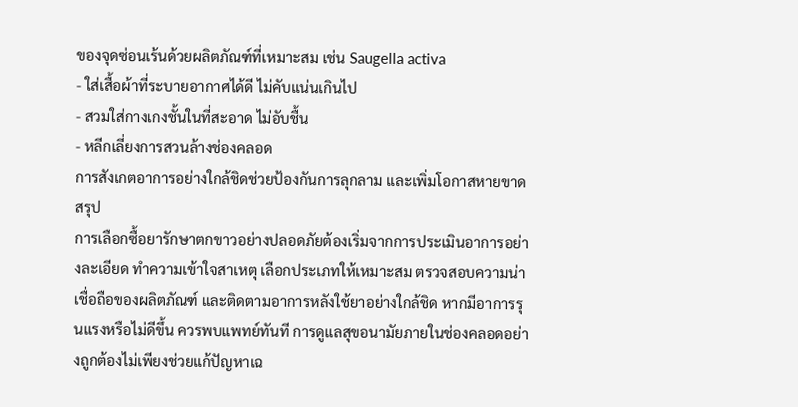ของจุดซ่อนเร้นด้วยผลิตภัณฑ์ที่เหมาะสม เช่น Saugella activa
- ใส่เสื้อผ้าที่ระบายอากาศได้ดี ไม่คับแน่นเกินไป
- สวมใส่กางเกงชั้นในที่สะอาด ไม่อับชื้น
- หลีกเลี่ยงการสวนล้างช่องคลอด
การสังเกตอาการอย่างใกล้ชิดช่วยป้องกันการลุกลาม และเพิ่มโอกาสหายขาด
สรุป
การเลือกซื้อยารักษาตกขาวอย่างปลอดภัยต้องเริ่มจากการประเมินอาการอย่างละเอียด ทำความเข้าใจสาเหตุ เลือกประเภทให้เหมาะสม ตรวจสอบความน่าเชื่อถือของผลิตภัณฑ์ และติดตามอาการหลังใช้ยาอย่างใกล้ชิด หากมีอาการรุนแรงหรือไม่ดีขึ้น ควรพบแพทย์ทันที การดูแลสุขอนามัยภายในช่องคลอดอย่างถูกต้องไม่เพียงช่วยแก้ปัญหาเฉ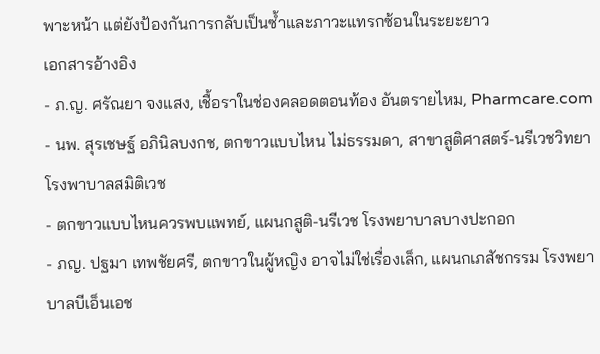พาะหน้า แต่ยังป้องกันการกลับเป็นซ้ำและภาวะแทรกซ้อนในระยะยาว
เอกสารอ้างอิง
- ภ.ญ. ศรัณยา จงแสง, เชื้อราในช่องคลอดตอนท้อง อันตรายไหม, Pharmcare.com
- นพ. สุรเชษฐ์ อภินิลบงกช, ตกขาวแบบไหน ไม่ธรรมดา, สาขาสูติศาสตร์-นรีเวชวิทยา โรงพาบาลสมิติเวช
- ตกขาวแบบไหนควรพบแพทย์, แผนกสูติ-นรีเวช โรงพยาบาลบางปะกอก
- ภญ. ปฐมา เทพชัยศรี, ตกขาวในผู้หญิง อาจไม่ใช่เรื่องเล็ก, แผนกเภสัชกรรม โรงพยาบาลบีเอ็นเอช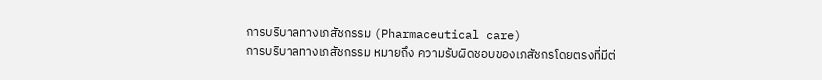การบริบาลทางเภสัชกรรม (Pharmaceutical care)
การบริบาลทางเภสัชกรรม หมายถึง ความรับผิดชอบของเภสัชกรโดยตรงที่มีต่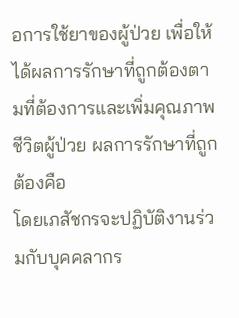อการใช้ยาของผู้ป่วย เพื่อให้ได้ผลการรักษาที่ถูกต้องตามที่ต้องการและเพิ่มคุณภาพชีวิตผู้ป่วย ผลการรักษาที่ถูกต้องคือ
โดยเภสัชกรจะปฏิบัติงานร่วมกับบุคคลากร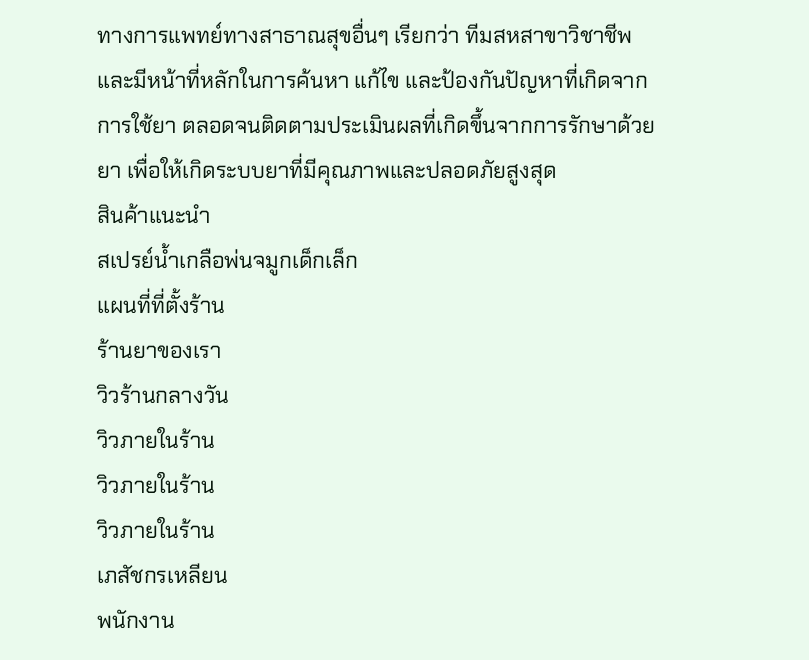ทางการแพทย์ทางสาธาณสุขอื่นๆ เรียกว่า ทีมสหสาขาวิชาชีพและมีหน้าที่หลักในการค้นหา แก้ไข และป้องกันปัญหาที่เกิดจากการใช้ยา ตลอดจนติดตามประเมินผลที่เกิดขึ้นจากการรักษาด้วยยา เพื่อให้เกิดระบบยาที่มีคุณภาพและปลอดภัยสูงสุด
สินค้าแนะนำ
สเปรย์น้ำเกลือพ่นจมูกเด็กเล็ก
แผนที่ที่ตั้งร้าน
ร้านยาของเรา
วิวร้านกลางวัน
วิวภายในร้าน
วิวภายในร้าน
วิวภายในร้าน
เภสัชกรเหลียน
พนักงาน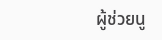ผู้ช่วยนู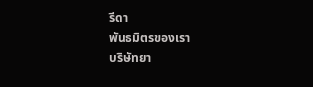รีดา
พันธมิตรของเรา
บริษัทยา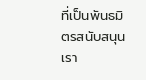ที่เป็นพันธมิตรสนับสนุนเรา